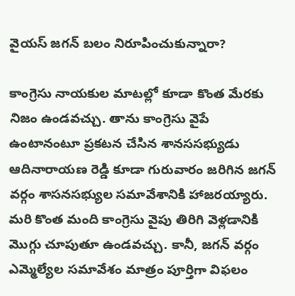వైయస్ జగన్ బలం నిరూపించుకున్నారా?

కాంగ్రెసు నాయకుల మాటల్లో కూడా కొంత మేరకు నిజం ఉండవచ్చు. తాను కాంగ్రెసు వైపే ఉంటానంటూ ప్రకటన చేసిన శానససభ్యుడు ఆదినారాయణ రెడ్డి కూడా గురువారం జరిగిన జగన్ వర్గం శాసనసభ్యుల సమావేశానికి హాజరయ్యారు. మరి కొంత మంది కాంగ్రెసు వైపు తిరిగి వెళ్లడానికి మొగ్గు చూపుతూ ఉండవచ్చు. కానీ, జగన్ వర్గం ఎమ్మెల్యేల సమావేశం మాత్రం పూర్తిగా విఫలం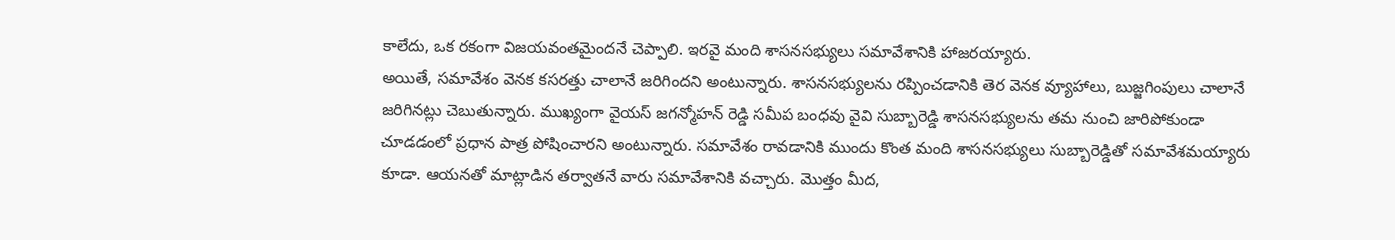కాలేదు, ఒక రకంగా విజయవంతమైందనే చెప్పాలి. ఇరవై మంది శాసనసభ్యులు సమావేశానికి హాజరయ్యారు.
అయితే, సమావేశం వెనక కసరత్తు చాలానే జరిగిందని అంటున్నారు. శాసనసభ్యులను రప్పించడానికి తెర వెనక వ్యూహాలు, బుజ్జగింపులు చాలానే జరిగినట్లు చెబుతున్నారు. ముఖ్యంగా వైయస్ జగన్మోహన్ రెడ్డి సమీప బంధవు వైవి సుబ్బారెడ్డి శాసనసభ్యులను తమ నుంచి జారిపోకుండా చూడడంలో ప్రధాన పాత్ర పోషించారని అంటున్నారు. సమావేశం రావడానికి ముందు కొంత మంది శాసనసభ్యులు సుబ్బారెడ్డితో సమావేశమయ్యారు కూడా. ఆయనతో మాట్లాడిన తర్వాతనే వారు సమావేశానికి వచ్చారు. మొత్తం మీద,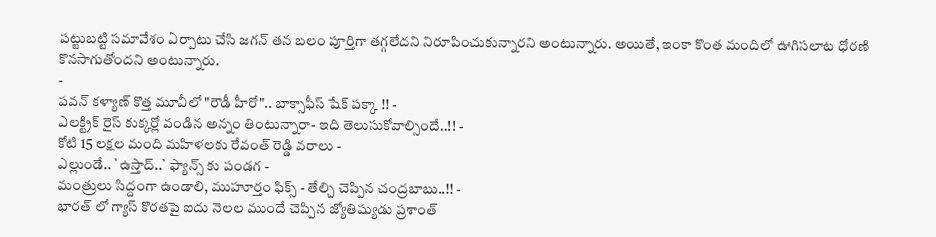పట్టుబట్టి సమావేశం ఏర్పాటు చేసి జగన్ తన బలం పూర్తిగా తగ్గలేదని నిరూపించుకున్నారని అంటున్నారు. అయితే, ఇంకా కొంత మందిలో ఊగిసలాట ధోరణి కొనసాగుతోందని అంటున్నారు.
-
పవన్ కళ్యాణ్ కొత్త మూవీలో "రౌడీ హీరో".. బాక్సాఫీస్ షేక్ పక్కా !! -
ఎలక్ట్రిక్ రైస్ కుక్కర్లో వండిన అన్నం తింటున్నారా- ఇది తెలుసుకోవాల్సిందే..!! -
కోటి 15 లక్షల మంది మహిళలకు రేవంత్ రెడ్డి వరాలు -
ఎల్లుండే.. `ఉస్తాద్..` ఫ్యాన్స్ కు పండగ -
మంత్రులు సిద్దంగా ఉండాలి, ముహూర్తం ఫిక్స్ - తేల్చి చెప్పిన చంద్రబాబు..!! -
భారత్ లో గ్యాస్ కొరతపై ఐదు నెలల ముందే చెప్పిన జ్యోతిష్యుడు ప్రశాంత్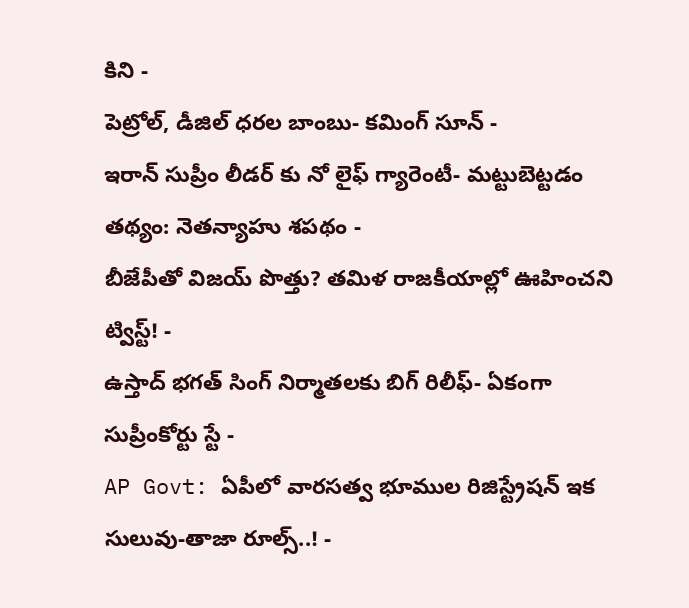కిని -
పెట్రోల్, డీజిల్ ధరల బాంబు- కమింగ్ సూన్ -
ఇరాన్ సుప్రీం లీడర్ కు నో లైఫ్ గ్యారెంటీ- మట్టుబెట్టడం తథ్యం: నెతన్యాహు శపథం -
బీజేపీతో విజయ్ పొత్తు? తమిళ రాజకీయాల్లో ఊహించని ట్విస్ట్! -
ఉస్తాద్ భగత్ సింగ్ నిర్మాతలకు బిగ్ రిలీఫ్- ఏకంగా సుప్రీంకోర్టు స్టే -
AP Govt: ఏపీలో వారసత్వ భూముల రిజిస్ట్రేషన్ ఇక సులువు-తాజా రూల్స్..! -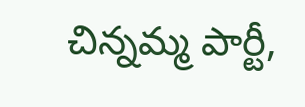చిన్నమ్మ పార్టీ,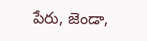పేరు, జెండా,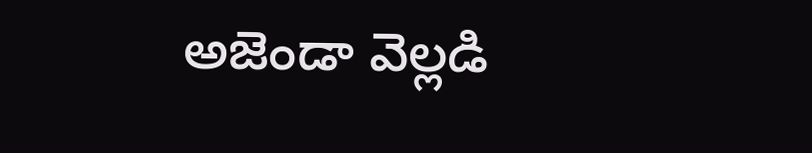అజెండా వెల్లడి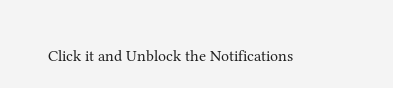Click it and Unblock the Notifications